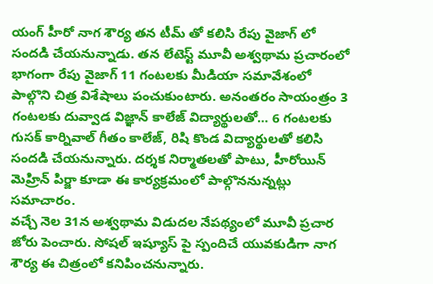యంగ్ హీరో నాగ శౌర్య తన టీమ్ తో కలిసి రేపు వైజాగ్ లో సందడి చేయనున్నాడు. తన లేటెస్ట్ మూవీ అశ్వథామ ప్రచారంలో భాగంగా రేపు వైజాగ్ 11 గంటలకు మీడియా సమావేశంలో పాల్గొని చిత్ర విశేషాలు పంచుకుంటారు. అనంతరం సాయంత్రం 3 గంటలకు దువ్వాడ విజ్ఞాన్ కాలేజ్ విద్యార్థులతో… 6 గంటలకు గుసక్ కార్నివాల్ గీతం కాలేజ్, రిషి కొండ విద్యార్థులతో కలిసి సందడి చేయనున్నారు. దర్శక నిర్మాతలతో పాటు, హీరోయిన్ మెహ్రిన్ పిర్జా కూడా ఈ కార్యక్రమంలో పాల్గొననున్నట్లు సమాచారం.
వచ్చే నెల 31న అశ్వథామ విడుదల నేపథ్యంలో మూవీ ప్రచార జోరు పెంచారు. సోషల్ ఇష్యూస్ పై స్పందిచే యువకుడిగా నాగ శౌర్య ఈ చిత్రంలో కనిపించనున్నారు.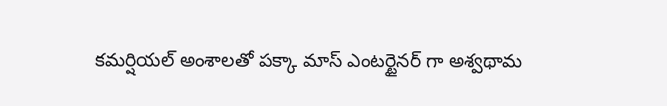కమర్షియల్ అంశాలతో పక్కా మాస్ ఎంటర్టైనర్ గా అశ్వథామ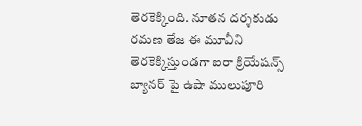తెరకెక్కింది. నూతన దర్శకుడు రమణ తేజ ఈ మూవీని తెరకెక్కిస్తుండగా ఐరా క్రియేషన్స్ బ్యానర్ పై ఉషా ములుపూరి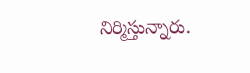నిర్మిస్తున్నారు.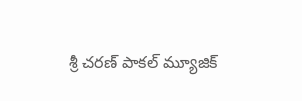శ్రీ చరణ్ పాకల్ మ్యూజిక్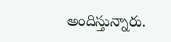అందిస్తున్నారు.